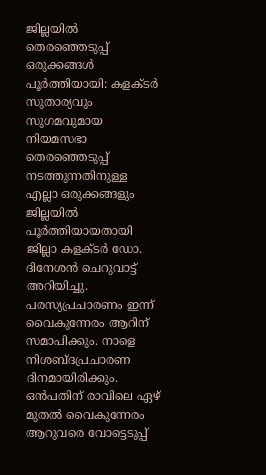ജില്ലയിൽ തെരഞ്ഞെടുപ്പ് ഒരുക്കങ്ങൾ പൂർത്തിയായി: കളക്ടർ
സുതാര്യവും സുഗമവുമായ നിയമസഭാ തെരഞ്ഞെടുപ്പ് നടത്തുന്നതിനുള്ള എല്ലാ ഒരുക്കങ്ങളും ജില്ലയിൽ പൂർത്തിയായതായി ജില്ലാ കളക്ടർ ഡോ. ദിനേശൻ ചെറുവാട്ട് അറിയിച്ചു.
പരസ്യപ്രചാരണം ഇന്ന് വൈകുന്നേരം ആറിന് സമാപിക്കും. നാളെ നിശബ്ദപ്രചാരണ ദിനമായിരിക്കും. ഒൻപതിന് രാവിലെ ഏഴ് മുതൽ വൈകുന്നേരം ആറുവരെ വോട്ടെടുപ്പ്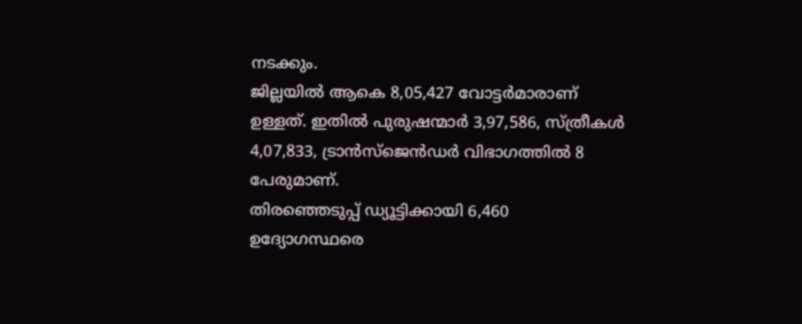നടക്കും.
ജില്ലയിൽ ആകെ 8,05,427 വോട്ടർമാരാണ് ഉള്ളത്. ഇതിൽ പുരുഷന്മാർ 3,97,586, സ്ത്രീകൾ 4,07,833, ട്രാൻസ്ജെൻഡർ വിഭാഗത്തിൽ 8 പേരുമാണ്.
തിരഞ്ഞെടുപ്പ് ഡ്യൂട്ടിക്കായി 6,460 ഉദ്യോഗസ്ഥരെ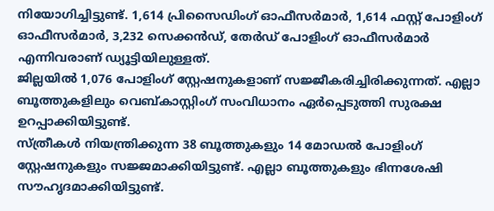നിയോഗിച്ചിട്ടുണ്ട്. 1,614 പ്രിസൈഡിംഗ് ഓഫീസർമാർ, 1,614 ഫസ്റ്റ് പോളിംഗ് ഓഫീസർമാർ, 3,232 സെക്കൻഡ്, തേർഡ് പോളിംഗ് ഓഫീസർമാർ എന്നിവരാണ് ഡ്യൂട്ടിയിലുള്ളത്.
ജില്ലയിൽ 1,076 പോളിംഗ് സ്റ്റേഷനുകളാണ് സജ്ജീകരിച്ചിരിക്കുന്നത്. എല്ലാ ബൂത്തുകളിലും വെബ്കാസ്റ്റിംഗ് സംവിധാനം ഏർപ്പെടുത്തി സുരക്ഷ ഉറപ്പാക്കിയിട്ടുണ്ട്.
സ്ത്രീകൾ നിയന്ത്രിക്കുന്ന 38 ബൂത്തുകളും 14 മോഡൽ പോളിംഗ് സ്റ്റേഷനുകളും സജ്ജമാക്കിയിട്ടുണ്ട്. എല്ലാ ബൂത്തുകളും ഭിന്നശേഷി സൗഹൃദമാക്കിയിട്ടുണ്ട്.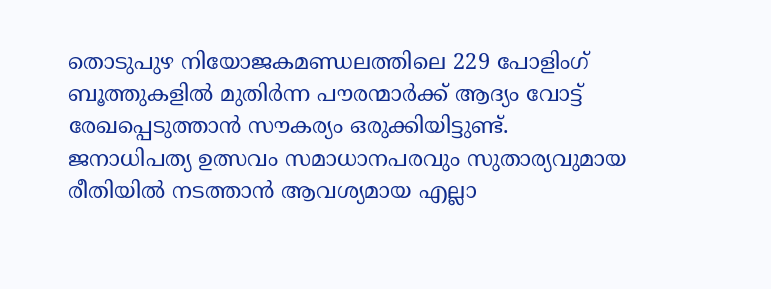തൊടുപുഴ നിയോജകമണ്ഡലത്തിലെ 229 പോളിംഗ് ബൂത്തുകളിൽ മുതിർന്ന പൗരന്മാർക്ക് ആദ്യം വോട്ട് രേഖപ്പെടുത്താൻ സൗകര്യം ഒരുക്കിയിട്ടുണ്ട്.
ജനാധിപത്യ ഉത്സവം സമാധാനപരവും സുതാര്യവുമായ രീതിയിൽ നടത്താൻ ആവശ്യമായ എല്ലാ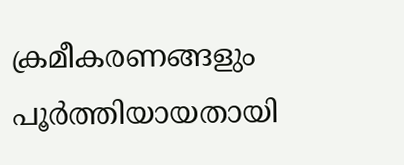ക്രമീകരണങ്ങളും പൂർത്തിയായതായി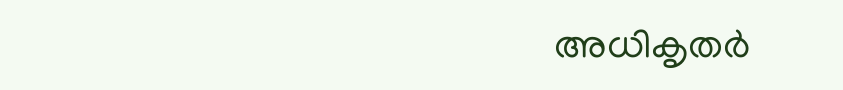അധികൃതർ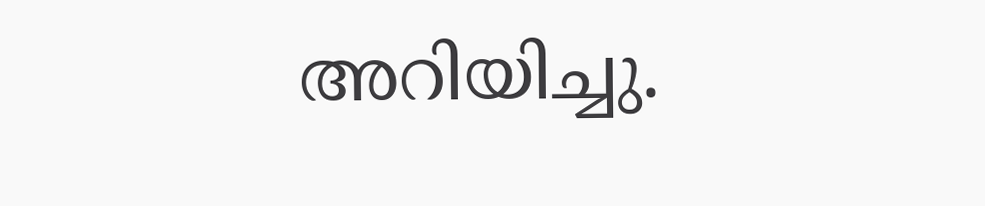അറിയിച്ചു.